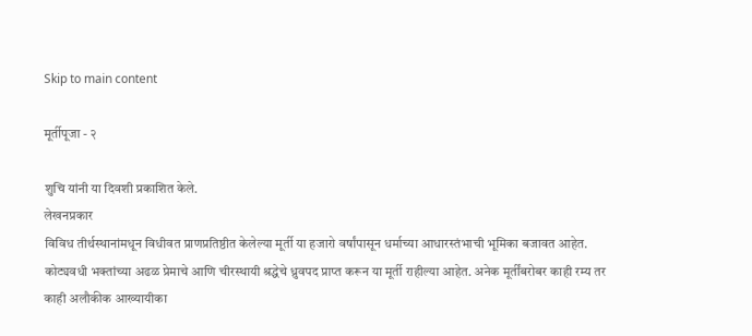Skip to main content

मूर्तीपूजा - २

शुचि यांनी या दिवशी प्रकाशित केले.
लेखनप्रकार
विविध तीर्थस्थानांमधून विधीवत प्राणप्रतिष्ठीत केलेल्या मूर्ती या हजारो वर्षांपासून धर्माच्या आधारस्तंभाची भूमिका बजावत आहेत. कोट्यवधी भक्तांच्या अढळ प्रेमाचे आणि चीरस्थायी श्रद्धेचे ध्रुवपद प्राप्त करून या मूर्ती राहील्या आहेत. अनेक मूर्तींबरोबर काही रम्य तर काही अलौकीक आख्यायीका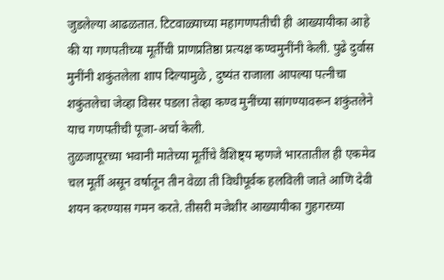जुडलेल्या आढळतात. टिटवाळ्याच्या महागणपतीची ही आख्यायीका आहे की या गणपतीच्या मूर्तीची प्राणप्रतिष्ठा प्रत्यक्ष कण्वमुनींनी केली. पुढे दुर्वास मुनींनी शकुंतलेला शाप दिल्यामुळे , दुष्यंत राजाला आपल्या पत्नीचा शकुंतलेचा जेव्हा विसर पडला तेव्हा कण्व मुनींच्या सांगण्यावरून शकुंतलेने याच गणपतीची पूजा-अर्चा केली.
तुळजापूरच्या भवानी मातेच्या मूर्तीचे वैशिष्ट्य म्हणजे भारतातील ही एकमेव चल मूर्ती असून वर्षातून तीन वेळा ती विधीपूर्वक हलविली जाते आणि देवी शयन करण्यास गमन करते. तीसरी मजेशीर आख्यायीका गुहगरच्या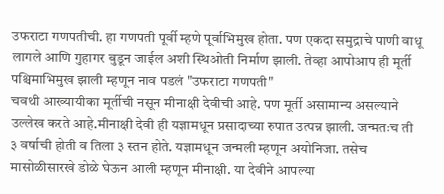उफराटा गणपतीची. हा गणपती पूर्वी म्हणे पूर्वाभिमुख होता. पण एकदा समुद्राचे पाणी वाधू लागले आणि गुहागर बुडून जाईल अशी स्थिओती निर्माण झाली. तेव्हा आपोआप ही मूर्ती पश्चिमाभिमुख झाली म्हणून नाव पडलं "उफराटा गणपती"
चवथी आख्यायीका मूर्तीची नसून मीनाक्षी देवीची आहे. पण मूर्ती असामान्य असल्याने उल्लेख करते आहे.मीनाक्षी देवी ही यज्ञामधून प्रसादाच्या रुपात उत्पन्न झाली. जन्मतःच ती ३ वर्षाची होती व तिला ३ स्तन होते. यज्ञामधून जन्मली म्हणून अयोनिजा. तसेच मासोळीसारखे डोळे घेऊन आली म्हणून मीनाक्षी. या देवीने आपल्या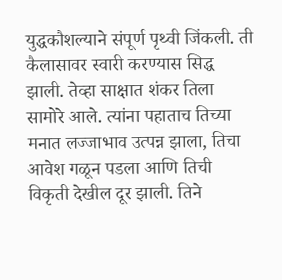युद्धकौशल्याने संपूर्ण पृथ्वी जिंकली. ती कैलासावर स्वारी करण्यास सिद्ध झाली. तेव्हा साक्षात शंकर तिला सामोरे आले. त्यांना पहाताच तिच्या मनात लज्जाभाव उत्पन्न झाला, तिचा आवेश गळून पडला आणि तिची विकृती देखील दूर झाली. तिने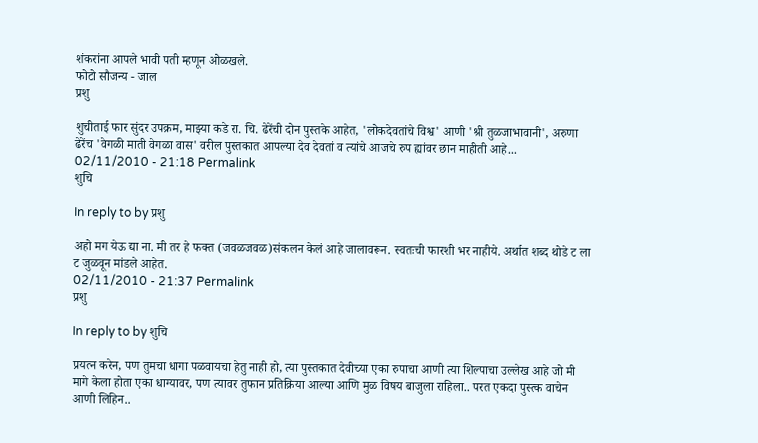शंकरांना आपले भावी पती म्हणून ओळखले.
फोटो सौजन्य - जाल
प्रशु

शुचीताई फार सुंदर उपक्रम, माझ्या कडे रा. चि. ढेरेंची दोन पुस्तके आहेत, 'लोकदेवतांचे विश्व' आणी 'श्री तुळजाभावानी', अरुणा ढेरेंच 'वेगळी माती वेगळा वास' वरील पुस्तकात आपल्या देव देवतां व त्यांचे आजचे रुप ह्यांवर छान माहीती आहे...
02/11/2010 - 21:18 Permalink
शुचि

In reply to by प्रशु

अहो मग येऊ द्या ना. मी तर हे फक्त (जवळजवळ)संकलन केलं आहे जालावरून. स्वतःची फारशी भर नाहीये. अर्थात शब्द थोडे ट ला ट जुळवून मांडले आहेत.
02/11/2010 - 21:37 Permalink
प्रशु

In reply to by शुचि

प्रयत्न करेन, पण तुमचा धागा पळवायचा हेतु नाही हो, त्या पुस्तकात देवीच्या एका रुपाचा आणी त्या शिल्पाचा उल्लेख आहे जो मी मागे केला होता एका धाग्यावर, पण त्यावर तुफान प्रतिक्रिया आल्या आणि मुळ विषय बाजुला राहिला.. परत एकदा पुस्त्क वाचेन आणी लिहिन..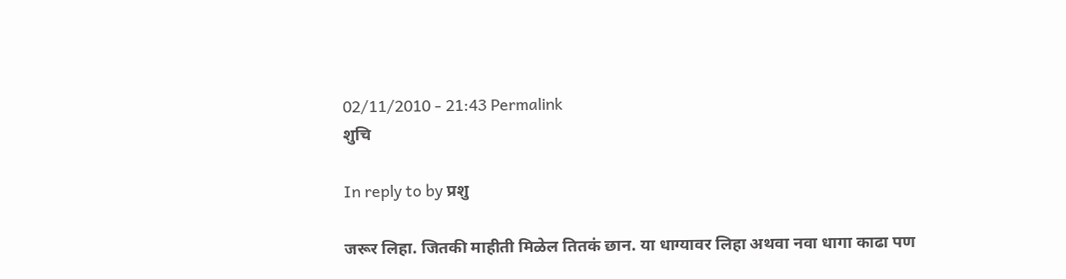02/11/2010 - 21:43 Permalink
शुचि

In reply to by प्रशु

जरूर लिहा. जितकी माहीती मिळेल तितकं छान. या धाग्यावर लिहा अथवा नवा धागा काढा पण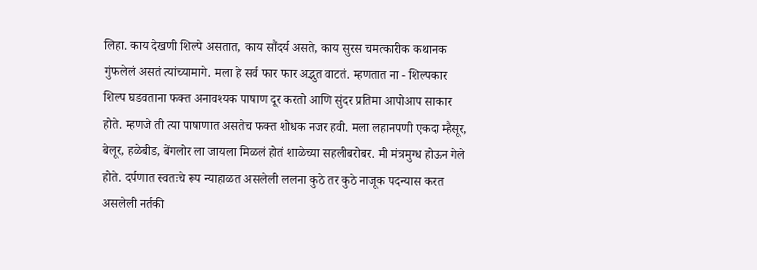लिहा. काय देखणी शिल्पे असतात, काय सौंदर्य असते, काय सुरस चमत्कारीक कथानक गुंफलेलं असतं त्यांच्यामागे. मला हे सर्व फार फार अद्भुत वाटतं. म्हणतात ना - शिल्पकार शिल्प घडवताना फक्त अनावश्यक पाषाण दूर करतो आणि सुंदर प्रतिमा आपोआप साकार होते. म्हणजे ती त्या पाषाणात असतेच फक्त शोधक नजर हवी. मला लहानपणी एकदा म्हैसूर, बेलूर, हळेबीड, बेंगलोर ला जायला मिळलं होतं शाळेच्या सहलीबरोबर. मी मंत्रमुग्ध होऊन गेले होते. दर्पणात स्वतःचे रूप न्याहाळत असलेली ललना कुठे तर कुठे नाजूक पदन्यास करत असलेली नर्तकी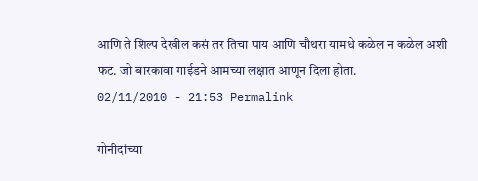आणि ते शिल्प देखील कसं तर तिचा पाय आणि चौथरा यामधे कळेल न कळेल अशी फट. जो बारकावा गाईडने आमच्या लक्षात आणून दिला होता.
02/11/2010 - 21:53 Permalink

गोनीदांच्या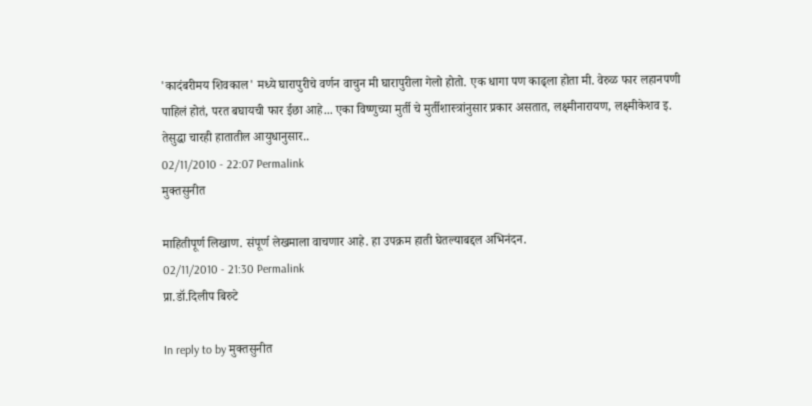'कादंबरीमय शिवकाल' मध्ये घारापुरीचे वर्णन वाचुन मी घारापुरीला गेलो होतो. एक धागा पण काढ्ला होता मी. वेरुळ फार लहानपणी पाहिलं होतं, परत बघायची फार ईछा आहे... एका विष्णुच्या मुर्ती चे मुर्तीशास्त्रांनुसार प्रकार असतात, लक्ष्मीनारायण, लक्ष्मीकेशव इ. तेसुद्धा चारही हातातील आयुधानुसार..
02/11/2010 - 22:07 Permalink
मुक्तसुनीत

माहितीपूर्ण लिखाण. संपूर्ण लेखमाला वाचणार आहे. हा उपक्रम हाती घेतल्याबद्दल अभिनंदन.
02/11/2010 - 21:30 Permalink
प्रा.डॉ.दिलीप बिरुटे

In reply to by मुक्तसुनीत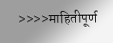>>>>माहितीपूर्ण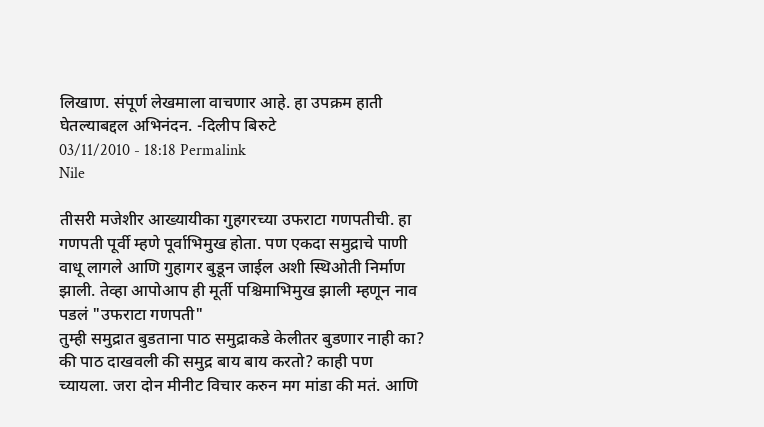लिखाण. संपूर्ण लेखमाला वाचणार आहे. हा उपक्रम हाती घेतल्याबद्दल अभिनंदन. -दिलीप बिरुटे
03/11/2010 - 18:18 Permalink
Nile

तीसरी मजेशीर आख्यायीका गुहगरच्या उफराटा गणपतीची. हा गणपती पूर्वी म्हणे पूर्वाभिमुख होता. पण एकदा समुद्राचे पाणी वाधू लागले आणि गुहागर बुडून जाईल अशी स्थिओती निर्माण झाली. तेव्हा आपोआप ही मूर्ती पश्चिमाभिमुख झाली म्हणून नाव पडलं "उफराटा गणपती"
तुम्ही समुद्रात बुडताना पाठ समुद्राकडे केलीतर बुडणार नाही का? की पाठ दाखवली की समुद्र बाय बाय करतो? काही पण च्यायला. जरा दोन मीनीट विचार करुन मग मांडा की मतं. आणि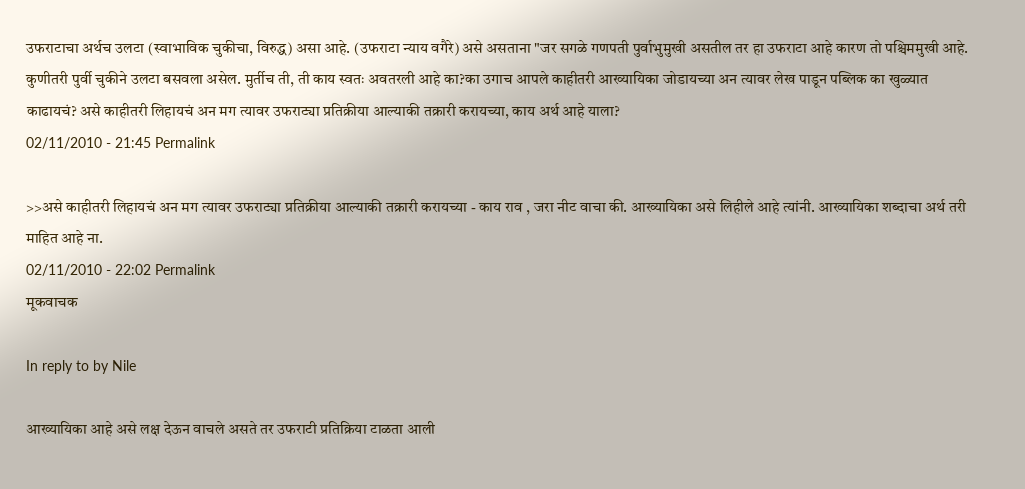उफराटाचा अर्थच उलटा (स्वाभाविक चुकीचा, विरुद्ध) असा आहे. (उफराटा न्याय वगैरे) असे असताना "जर सगळे गणपती पुर्वाभुमुखी असतील तर हा उफराटा आहे कारण तो पश्चिममुखी आहे. कुणीतरी पुर्वी चुकीने उलटा बसवला असेल. मुर्तीच ती, ती काय स्वतः अवतरली आहे का?का उगाच आपले काहीतरी आख्यायिका जोडायच्या अन त्यावर लेख पाडून पब्लिक का खुळ्यात काढायचं? असे काहीतरी लिहायचं अन मग त्यावर उफराट्या प्रतिक्रीया आल्याकी तक्रारी करायच्या, काय अर्थ आहे याला?
02/11/2010 - 21:45 Permalink

>>असे काहीतरी लिहायचं अन मग त्यावर उफराट्या प्रतिक्रीया आल्याकी तक्रारी करायच्या - काय राव , जरा नीट वाचा की. आख्यायिका असे लिहीले आहे त्यांनी. आख्यायिका शब्दाचा अर्थ तरी माहित आहे ना.
02/11/2010 - 22:02 Permalink
मूकवाचक

In reply to by Nile

आख्यायिका आहे असे लक्ष देऊन वाचले असते तर उफराटी प्रतिक्रिया टाळता आली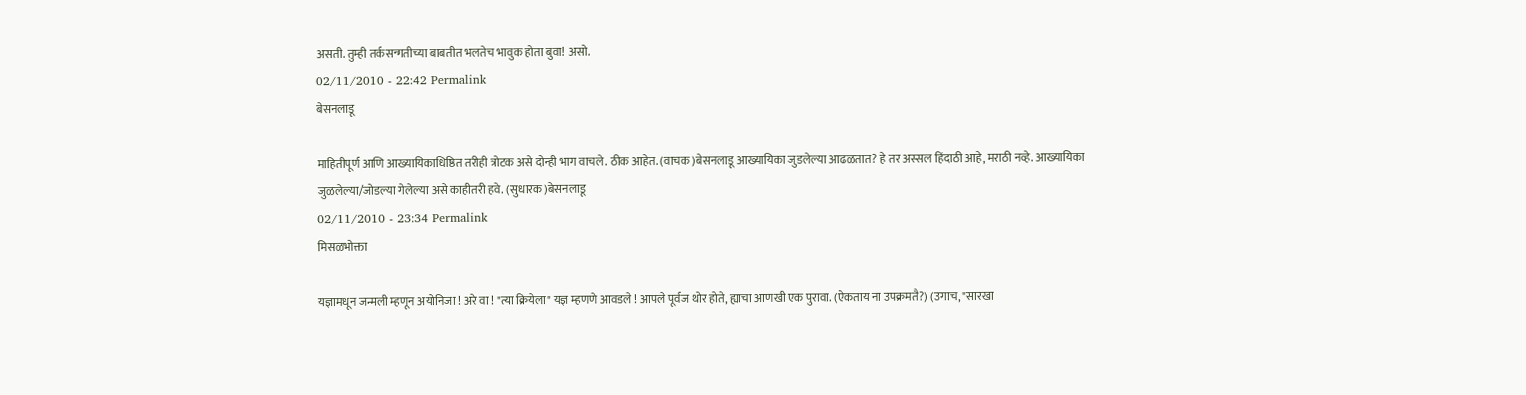असती. तुम्ही तर्कसन्गतीच्या बाबतीत भलतेच भावुक होता बुवा! असो.
02/11/2010 - 22:42 Permalink
बेसनलाडू

माहितीपूर्ण आणि आख्यायिकाधिष्ठित तरीही त्रोटक असे दोन्ही भाग वाचले. ठीक आहेत. (वाचक)बेसनलाडू आख्यायिका जुडलेल्या आढळतात? हे तर अस्सल हिंदाठी आहे, मराठी नव्हे. आख्यायिका जुळलेल्या/जोडल्या गेलेल्या असे काहीतरी हवे. (सुधारक)बेसनलाडू
02/11/2010 - 23:34 Permalink
मिसळभोक्ता

यज्ञामधून जन्मली म्हणून अयोनिजा ! अरे वा ! "त्या क्रियेला" यज्ञ म्हणणे आवडले ! आपले पूर्वज थोर होते, ह्याचा आणखी एक पुरावा. (ऐकताय ना उपक्रमतै?) (उगाच, "सारखा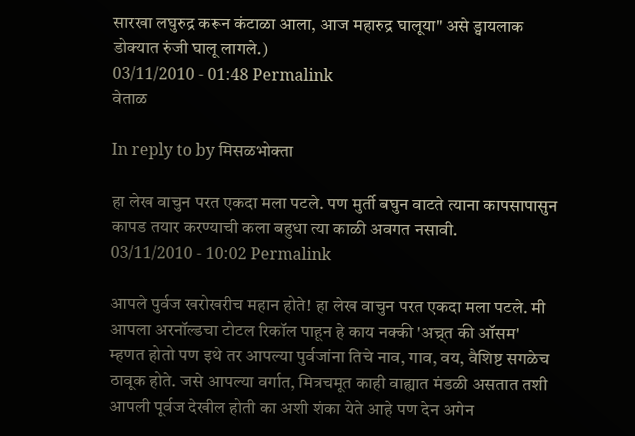सारखा लघुरुद्र करून कंटाळा आला, आज महारुद्र घालूया" असे ड्वायलाक डोक्यात रुंजी घालू लागले.)
03/11/2010 - 01:48 Permalink
वेताळ

In reply to by मिसळभोक्ता

हा लेख वाचुन परत एकदा मला पटले. पण मुर्ती बघुन वाटते त्याना कापसापासुन कापड तयार करण्याची कला बहुधा त्या काळी अवगत नसावी.
03/11/2010 - 10:02 Permalink

आपले पुर्वज खरोखरीच महान होते! हा लेख वाचुन परत एकदा मला पटले. मी आपला अरनॉल्डचा टोटल रिकॉल पाहून हे काय नक्की 'अच्र्त की ऑसम' म्हणत होतो पण इथे तर आपल्या पुर्वजांना तिचे नाव, गाव, वय, वैशिष्ट सगळेच ठावूक होते. जसे आपल्या वर्गात, मित्रचमूत काही वाह्यात मंडळी असतात तशी आपली पूर्वज देखील होती का अशी शंका येते आहे पण देन अगेन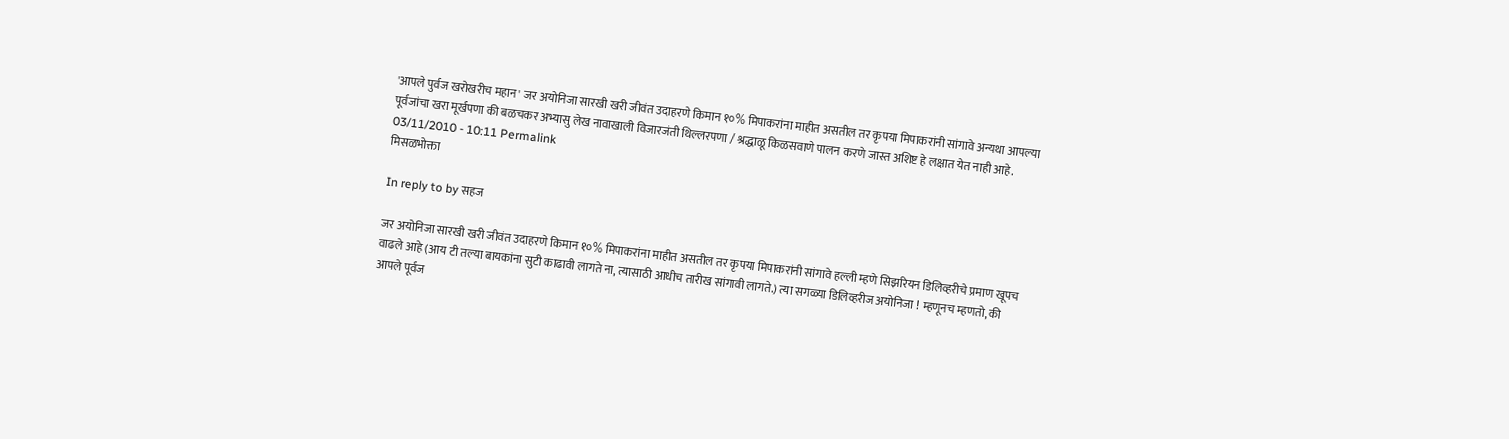'आपले पुर्वज खरोखरीच महान' जर अयोनिजा सारखी खरी जीवंत उदाहरणे किमान १०% मिपाकरांना माहीत असतील तर कृपया मिपाकरांनी सांगावे अन्यथा आपल्या पूर्वजांचा खरा मूर्खपणा की बळचकर अभ्यासु लेख नावाखाली विजारजंती थिल्लरपणा / श्रद्धाळू किळसवाणे पालन करणे जास्त अशिष्ट हे लक्षात येत नाही आहे.
03/11/2010 - 10:11 Permalink
मिसळभोक्ता

In reply to by सहज

जर अयोनिजा सारखी खरी जीवंत उदाहरणे किमान १०% मिपाकरांना माहीत असतील तर कृपया मिपाकरांनी सांगावे हल्ली म्हणे सिझरियन डिलिव्हरीचे प्रमाण खूपच वाढले आहे (आय टी तल्या बायकांना सुटी काढावी लागते ना, त्यासाठी आधीच तारीख सांगावी लागते.) त्या सगळ्या डिलिव्हरीज अयोनिजा ! म्हणूनच म्हणतो, की आपले पूर्वज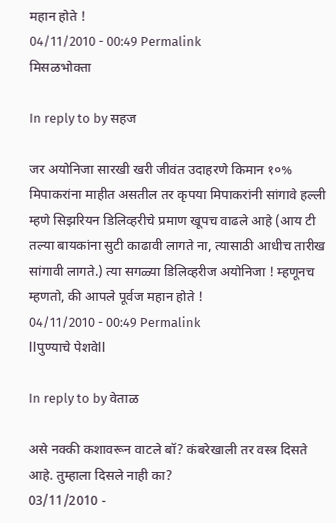महान होते !
04/11/2010 - 00:49 Permalink
मिसळभोक्ता

In reply to by सहज

जर अयोनिजा सारखी खरी जीवंत उदाहरणे किमान १०% मिपाकरांना माहीत असतील तर कृपया मिपाकरांनी सांगावे हल्ली म्हणे सिझरियन डिलिव्हरीचे प्रमाण खूपच वाढले आहे (आय टी तल्या बायकांना सुटी काढावी लागते ना, त्यासाठी आधीच तारीख सांगावी लागते.) त्या सगळ्या डिलिव्हरीज अयोनिजा ! म्हणूनच म्हणतो, की आपले पूर्वज महान होते !
04/11/2010 - 00:49 Permalink
llपुण्याचे पेशवेll

In reply to by वेताळ

असे नक्की कशावरून वाटले बॉ? कंबरेखाली तर वस्त्र दिसते आहे. तुम्हाला दिसले नाही का?
03/11/2010 -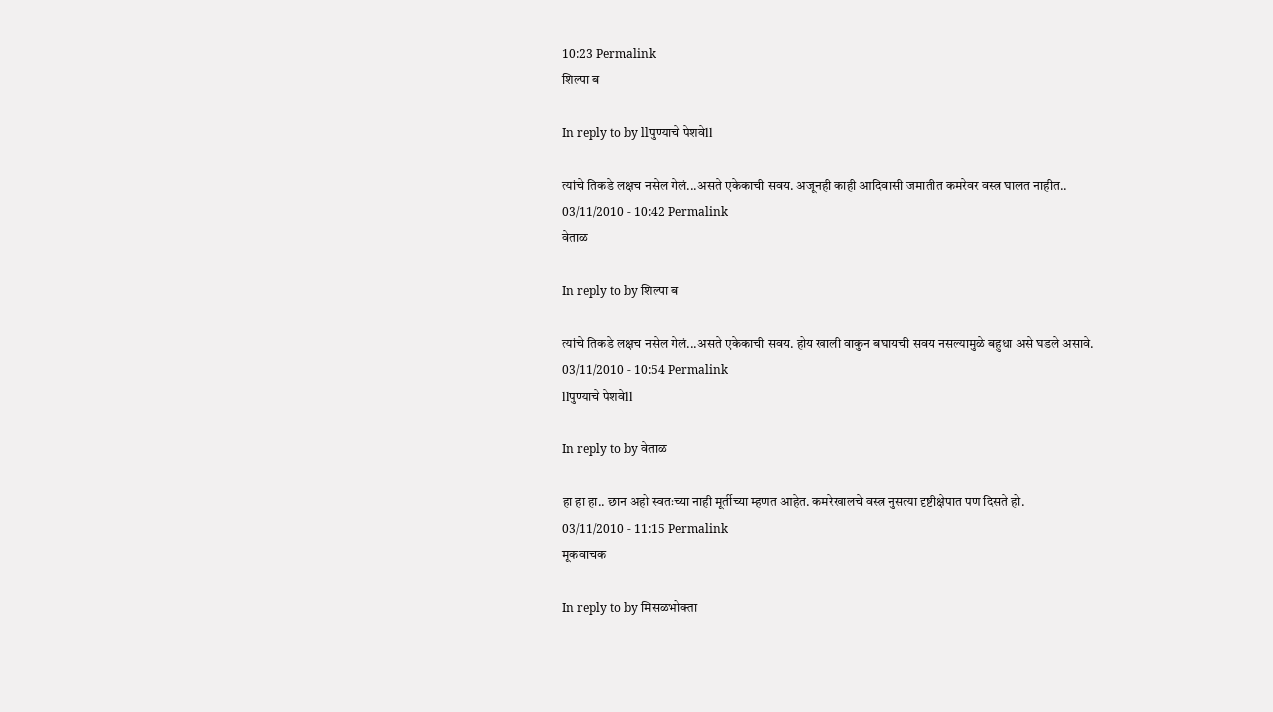10:23 Permalink
शिल्पा ब

In reply to by llपुण्याचे पेशवेll

त्यांचे तिकडे लक्षच नसेल गेलं...असते एकेकाची सवय. अजूनही काही आदिवासी जमातीत कमरेवर वस्त्र घालत नाहीत..
03/11/2010 - 10:42 Permalink
वेताळ

In reply to by शिल्पा ब

त्यांचे तिकडे लक्षच नसेल गेलं...असते एकेकाची सवय. होय खाली वाकुन बघायची सवय नसल्यामुळे बहुधा असे घडले असावे.
03/11/2010 - 10:54 Permalink
llपुण्याचे पेशवेll

In reply to by वेताळ

हा हा हा.. छान अहो स्वतःच्या नाही मूर्तीच्या म्हणत आहेत. कमरेखालचे वस्त्र नुसत्या दृष्टीक्षेपात पण दिसते हो.
03/11/2010 - 11:15 Permalink
मूकवाचक

In reply to by मिसळभोक्ता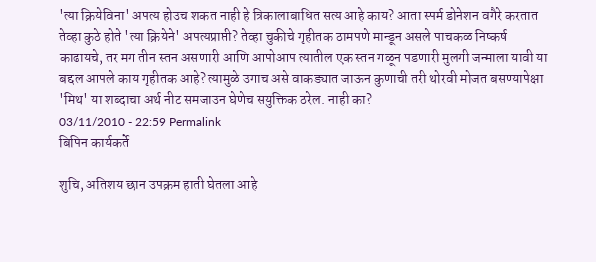'त्या क्रियेविना' अपत्य होउच शकत नाही हे त्रिकालाबाधित सत्य आहे काय? आता स्पर्म डोनेशन वगैरे करतात तेव्हा कुठे होते 'त्या क्रियेने' अपत्यप्राप्ती? तेव्हा चुकीचे गृहीतक ठामपणे मान्डून असले पाचकळ निष्कर्ष काढायचे, तर मग तीन स्तन असणारी आणि आपोआप त्यातील एक स्तन गळून पडणारी मुलगी जन्माला यावी या बद्दल आपले काय गृहीतक आहे? त्यामुळे उगाच असे वाकड्यात जाऊन कुणाची तरी थोरवी मोजत बसण्यापेक्षा 'मिथ' या शब्दाचा अर्थ नीट समजाउन घेणेच सयुक्तिक ठरेल. नाही का?
03/11/2010 - 22:59 Permalink
बिपिन कार्यकर्ते

शुचि, अतिशय छान उपक्रम हाती घेतला आहे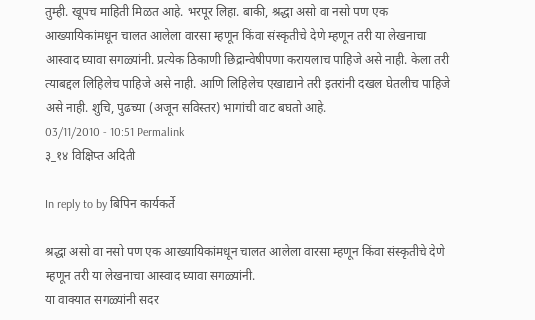तुम्ही. खूपच माहिती मिळत आहे. भरपूर लिहा. बाकी, श्रद्धा असो वा नसो पण एक आख्यायिकांमधून चालत आलेला वारसा म्हणून किंवा संस्कृतीचे देणे म्हणून तरी या लेखनाचा आस्वाद घ्यावा सगळ्यांनी. प्रत्येक ठिकाणी छिद्रान्वेषीपणा करायलाच पाहिजे असे नाही. केला तरी त्याबद्दल लिहिलेच पाहिजे असे नाही. आणि लिहिलेच एखाद्याने तरी इतरांनी दखल घेतलीच पाहिजे असे नाही. शुचि, पुढच्या (अजून सविस्तर) भागांची वाट बघतो आहे.
03/11/2010 - 10:51 Permalink
३_१४ विक्षिप्त अदिती

In reply to by बिपिन कार्यकर्ते

श्रद्धा असो वा नसो पण एक आख्यायिकांमधून चालत आलेला वारसा म्हणून किंवा संस्कृतीचे देणे म्हणून तरी या लेखनाचा आस्वाद घ्यावा सगळ्यांनी.
या वाक्यात सगळ्यांनी सदर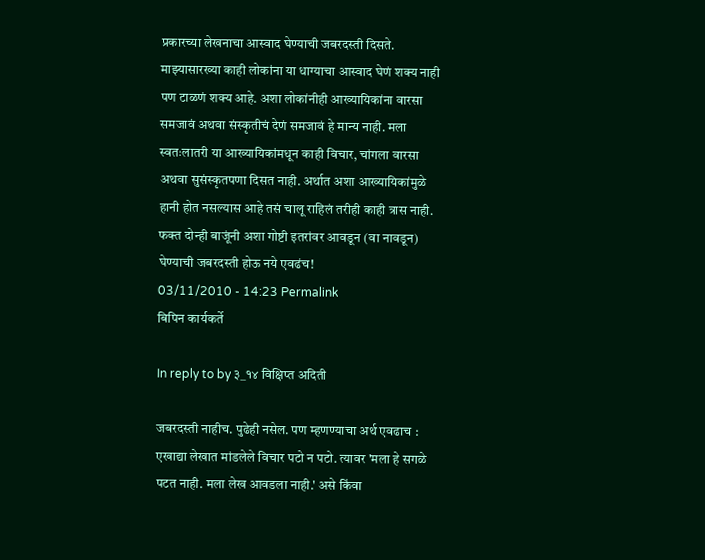प्रकारच्या लेखनाचा आस्वाद घेण्याची जबरदस्ती दिसते. माझ्यासारख्या काही लोकांना या धाग्याचा आस्वाद घेणं शक्य नाही पण टाळणं शक्य आहे. अशा लोकांनीही आख्यायिकांना वारसा समजावं अथवा संस्कृतीचं देणं समजावं हे मान्य नाही. मला स्वतःलातरी या आख्यायिकांमधून काही विचार, चांगला वारसा अथवा सुसंस्कृतपणा दिसत नाही. अर्थात अशा आख्यायिकांमुळे हानी होत नसल्यास आहे तसं चालू राहिलं तरीही काही त्रास नाही. फक्त दोन्ही बाजूंनी अशा गोष्टी इतरांवर आवडून (वा नावडून) घेण्याची जबरदस्ती होऊ नये एवढंच!
03/11/2010 - 14:23 Permalink
बिपिन कार्यकर्ते

In reply to by ३_१४ विक्षिप्त अदिती

जबरदस्ती नाहीच. पुढेही नसेल. पण म्हणण्याचा अर्थ एवढाच : एखाद्या लेखात मांडलेले विचार पटो न पटो. त्यावर 'मला हे सगळे पटत नाही. मला लेख आवडला नाही.' असे किंवा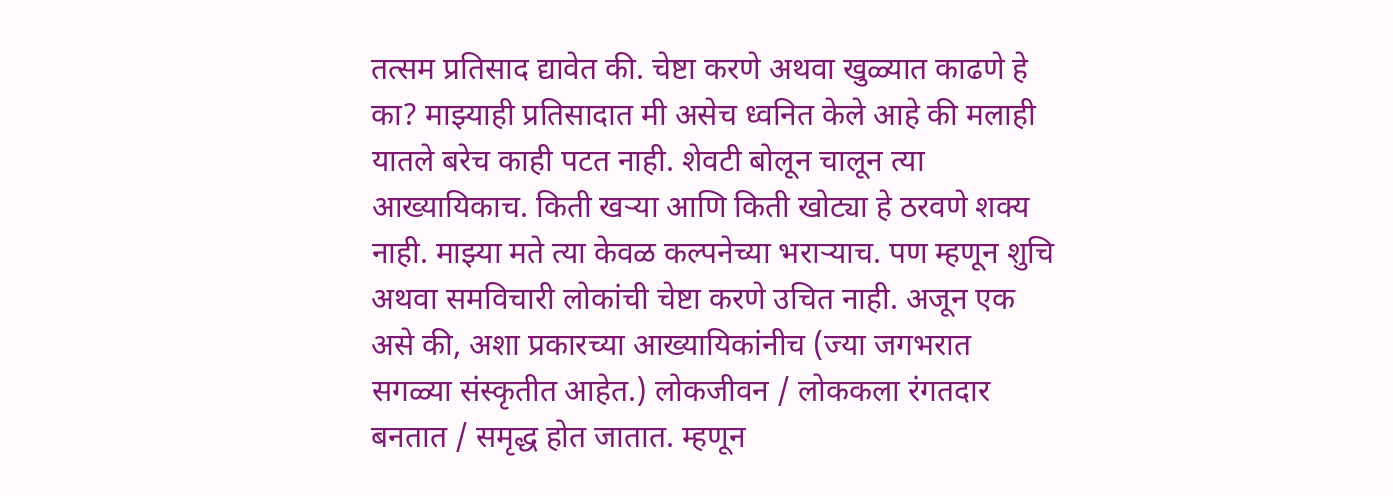तत्सम प्रतिसाद द्यावेत की. चेष्टा करणे अथवा खुळ्यात काढणे हे का? माझ्याही प्रतिसादात मी असेच ध्वनित केले आहे की मलाही यातले बरेच काही पटत नाही. शेवटी बोलून चालून त्या आख्यायिकाच. किती खर्‍या आणि किती खोट्या हे ठरवणे शक्य नाही. माझ्या मते त्या केवळ कल्पनेच्या भरार्‍याच. पण म्हणून शुचि अथवा समविचारी लोकांची चेष्टा करणे उचित नाही. अजून एक असे की, अशा प्रकारच्या आख्यायिकांनीच (ज्या जगभरात सगळ्या संस्कृतीत आहेत.) लोकजीवन / लोककला रंगतदार बनतात / समृद्ध होत जातात. म्हणून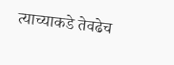त्याच्याकडे तेवढेच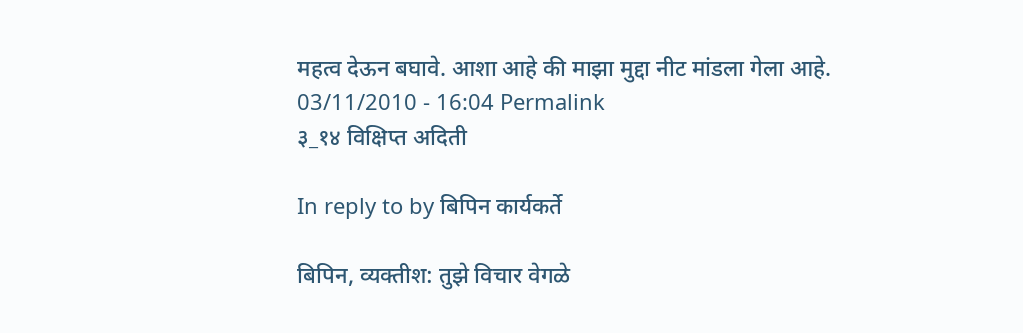महत्व देऊन बघावे. आशा आहे की माझा मुद्दा नीट मांडला गेला आहे.
03/11/2010 - 16:04 Permalink
३_१४ विक्षिप्त अदिती

In reply to by बिपिन कार्यकर्ते

बिपिन, व्यक्तीश: तुझे विचार वेगळे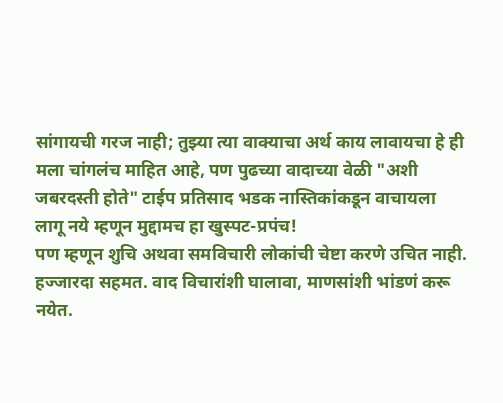सांगायची गरज नाही; तुझ्या त्या वाक्याचा अर्थ काय लावायचा हे ही मला चांगलंच माहित आहे, पण पुढच्या वादाच्या वेळी "अशी जबरदस्ती होते" टाईप प्रतिसाद भडक नास्तिकांकडून वाचायला लागू नये म्हणून मुद्दामच हा खुस्पट-प्रपंच!
पण म्हणून शुचि अथवा समविचारी लोकांची चेष्टा करणे उचित नाही.
हज्जारदा सहमत. वाद विचारांशी घालावा, माणसांशी भांडणं करू नयेत.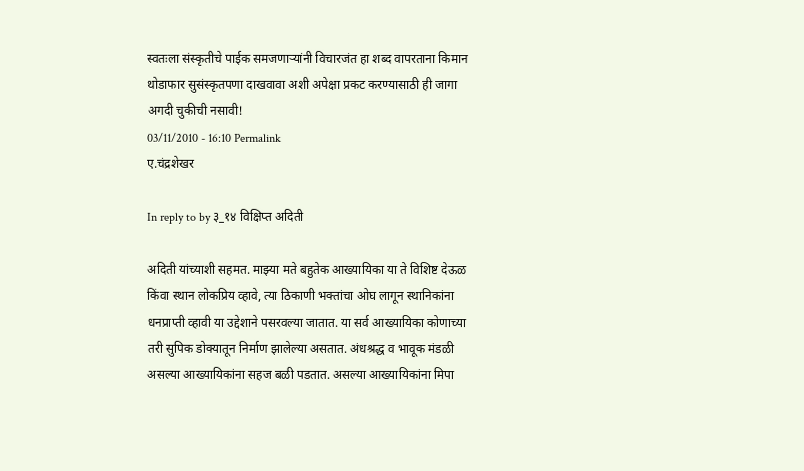स्वतःला संस्कृतीचे पाईक समजणार्‍यांनी विचारजंत हा शब्द वापरताना किमान थोडाफार सुसंस्कृतपणा दाखवावा अशी अपेक्षा प्रकट करण्यासाठी ही जागा अगदी चुकीची नसावी!
03/11/2010 - 16:10 Permalink
ए.चंद्रशेखर

In reply to by ३_१४ विक्षिप्त अदिती

अदिती यांच्याशी सहमत. माझ्या मते बहुतेक आख्यायिका या ते विशिष्ट देऊळ किंवा स्थान लोकप्रिय व्हावे, त्या ठिकाणी भक्तांचा ओघ लागून स्थानिकांना धनप्राप्ती व्हावी या उद्देशाने पसरवल्या जातात. या सर्व आख्यायिका कोणाच्या तरी सुपिक डोक्यातून निर्माण झालेल्या असतात. अंधश्रद्ध व भावूक मंडळी असल्या आख्यायिकांना सहज बळी पडतात. असल्या आख्यायिकांना मिपा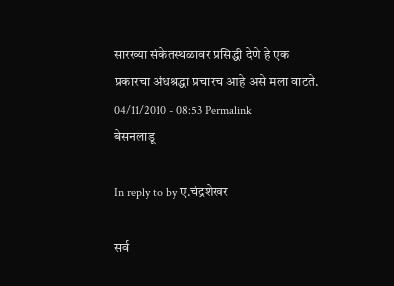सारख्या संकेतस्थळावर प्रसिद्धी देणे हे एक प्रकारचा अंधश्रद्धा प्रचारच आहे असे मला वाटते.
04/11/2010 - 08:53 Permalink
बेसनलाडू

In reply to by ए.चंद्रशेखर

सर्व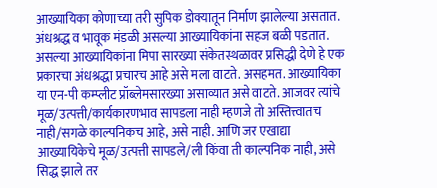आख्यायिका कोणाच्या तरी सुपिक डोक्यातून निर्माण झालेल्या असतात. अंधश्रद्ध व भावूक मंडळी असल्या आख्यायिकांना सहज बळी पडतात. असल्या आख्यायिकांना मिपा सारख्या संकेतस्थळावर प्रसिद्धी देणे हे एक प्रकारचा अंधश्रद्धा प्रचारच आहे असे मला वाटते. असहमत. आख्यायिका या एन-पी कम्प्लीट प्रॉब्लेमसारख्या असाव्यात असे वाटते. आजवर त्यांचे मूळ/उत्पत्ती/कार्यकारणभाव सापडला नाही म्हणजे तो अस्तित्त्वातच नाही/सगळे काल्पनिकच आहे, असे नाही. आणि जर एखाद्या आख्यायिकेचे मूळ/उत्पत्ती सापडले/ली किंवा ती काल्पनिक नाही, असे सिद्ध झाले तर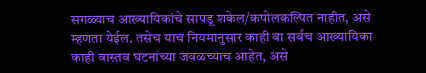सगळ्याच आख्यायिकांचे सापडू शकेल/कपोलकल्पित नाहीत, असे म्हणता येईल. तसेच याच नियमानुसार काही वा सर्वच आख्यायिका काही वास्तव घटनांच्या जवळच्याच आहेत, असे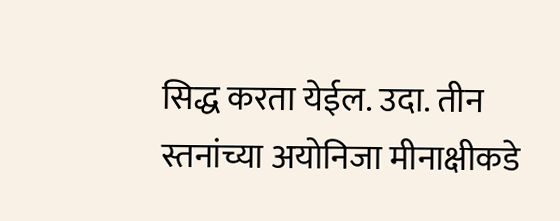सिद्ध करता येईल. उदा. तीन स्तनांच्या अयोनिजा मीनाक्षीकडे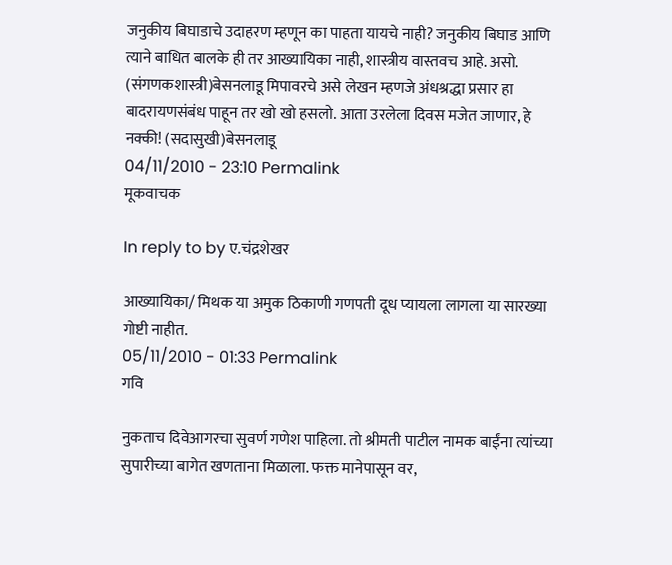जनुकीय बिघाडाचे उदाहरण म्हणून का पाहता यायचे नाही? जनुकीय बिघाड आणि त्याने बाधित बालके ही तर आख्यायिका नाही, शास्त्रीय वास्तवच आहे. असो. (संगणकशास्त्री)बेसनलाडू मिपावरचे असे लेखन म्हणजे अंधश्रद्धा प्रसार हा बादरायणसंबंध पाहून तर खो खो हसलो. आता उरलेला दिवस मजेत जाणार, हे नक्की! (सदासुखी)बेसनलाडू
04/11/2010 - 23:10 Permalink
मूकवाचक

In reply to by ए.चंद्रशेखर

आख्यायिका/ मिथक या अमुक ठिकाणी गणपती दूध प्यायला लागला या सारख्या गोष्टी नाहीत.
05/11/2010 - 01:33 Permalink
गवि

नुकताच दिवेआगरचा सुवर्ण गणेश पाहिला. तो श्रीमती पाटील नामक बाईंना त्यांच्या सुपारीच्या बागेत खणताना मिळाला. फक्त मानेपासून वर,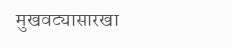मुखवट्यासारखा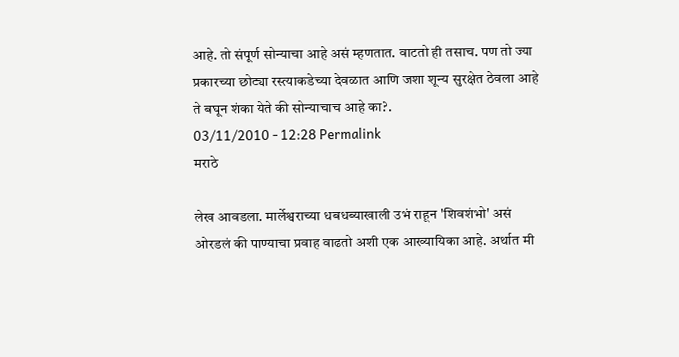आहे. तो संपूर्ण सोन्याचा आहे असं म्हणतात. वाटतो ही तसाच. पण तो ज्या प्रकारच्या छोट्या रस्त्याकडेच्या देवळात आणि जशा शून्य सुरक्षेत ठेवला आहे ते बघून शंका येते की सोन्याचाच आहे का?.
03/11/2010 - 12:28 Permalink
मराठे

लेख आवडला. मार्लेश्वराच्या धबधब्याखाली उभं राहून 'शिवशंभो' असं ओरडलं की पाण्याचा प्रवाह वाढतो अशी एक आख्यायिका आहे. अर्थात मी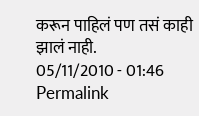करून पाहिलं पण तसं काही झालं नाही.
05/11/2010 - 01:46 Permalink